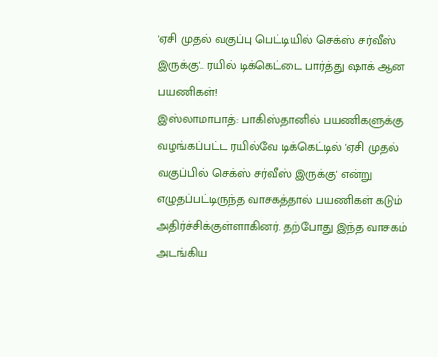'ஏசி முதல் வகுப்பு பெட்டியில் செக்ஸ் சர்வீஸ் இருக்கு'.. ரயில் டிக்கெட்டை பார்த்து ஷாக் ஆன பயணிகள்!
இஸ்லாமாபாத்: பாகிஸ்தானில் பயணிகளுக்கு வழங்கப்பட்ட ரயில்வே டிக்கெட்டில் 'ஏசி முதல் வகுப்பில் செக்ஸ் சர்வீஸ் இருக்கு' என்று எழுதப்பட்டிருந்த வாசகத்தால் பயணிகள் கடும் அதிர்ச்சிக்குள்ளாகினர். தற்போது இந்த வாசகம் அடங்கிய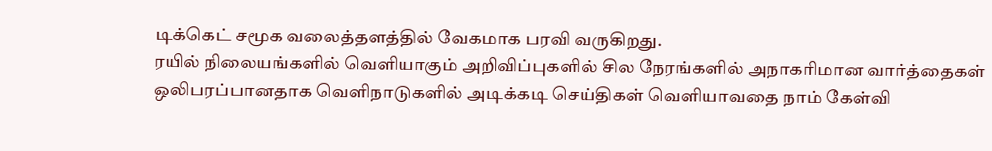டிக்கெட் சமூக வலைத்தளத்தில் வேகமாக பரவி வருகிறது.
ரயில் நிலையங்களில் வெளியாகும் அறிவிப்புகளில் சில நேரங்களில் அநாகரிமான வார்த்தைகள் ஒலிபரப்பானதாக வெளிநாடுகளில் அடிக்கடி செய்திகள் வெளியாவதை நாம் கேள்வி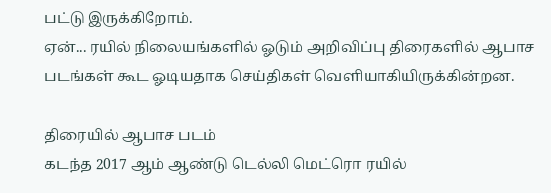பட்டு இருக்கிறோம்.
ஏன்... ரயில் நிலையங்களில் ஓடும் அறிவிப்பு திரைகளில் ஆபாச படங்கள் கூட ஓடியதாக செய்திகள் வெளியாகியிருக்கின்றன.

திரையில் ஆபாச படம்
கடந்த 2017 ஆம் ஆண்டு டெல்லி மெட்ரொ ரயில்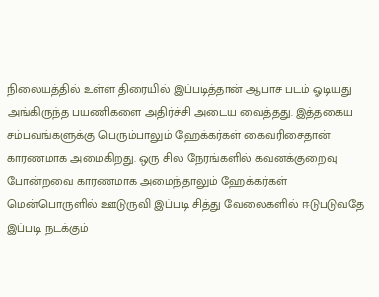நிலையத்தில் உள்ள திரையில் இப்படித்தான் ஆபாச படம் ஓடியது அங்கிருந்த பயணிகளை அதிர்ச்சி அடைய வைத்தது. இத்தகைய சம்பவங்களுக்கு பெரும்பாலும் ஹேக்கர்கள் கைவரிசைதான் காரணமாக அமைகிறது. ஒரு சில நேரங்களில் கவனக்குறைவு போன்றவை காரணமாக அமைந்தாலும் ஹேக்கர்கள் மென்பொருளில் ஊடுருவி இப்படி சித்து வேலைகளில் ஈடுபடுவதே இப்படி நடக்கும்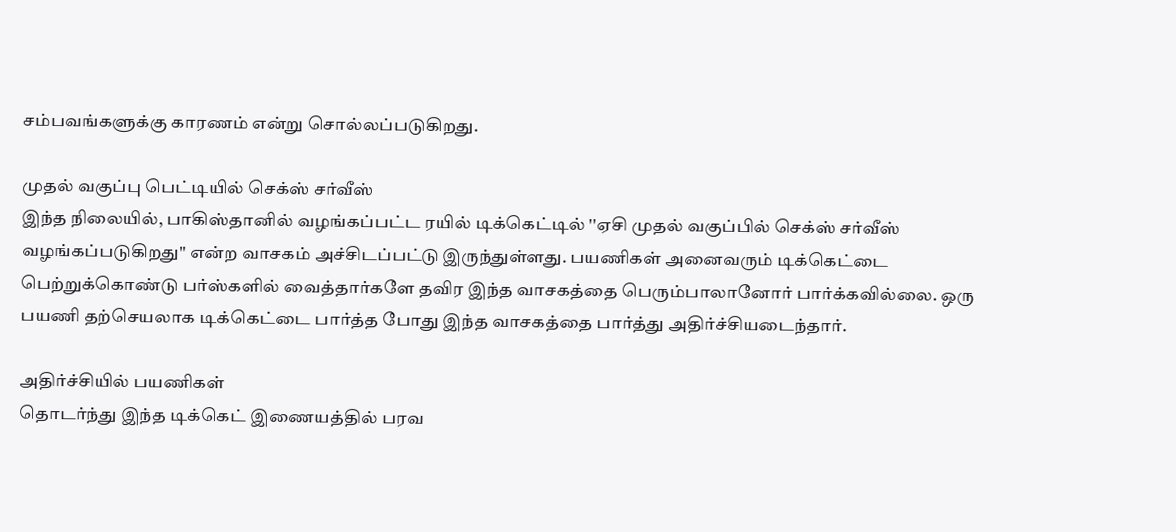சம்பவங்களுக்கு காரணம் என்று சொல்லப்படுகிறது.

முதல் வகுப்பு பெட்டியில் செக்ஸ் சர்வீஸ்
இந்த நிலையில், பாகிஸ்தானில் வழங்கப்பட்ட ரயில் டிக்கெட்டில் ''ஏசி முதல் வகுப்பில் செக்ஸ் சர்வீஸ் வழங்கப்படுகிறது'' என்ற வாசகம் அச்சிடப்பட்டு இருந்துள்ளது. பயணிகள் அனைவரும் டிக்கெட்டை பெற்றுக்கொண்டு பர்ஸ்களில் வைத்தார்களே தவிர இந்த வாசகத்தை பெரும்பாலானோர் பார்க்கவில்லை. ஒரு பயணி தற்செயலாக டிக்கெட்டை பார்த்த போது இந்த வாசகத்தை பார்த்து அதிர்ச்சியடைந்தார்.

அதிர்ச்சியில் பயணிகள்
தொடர்ந்து இந்த டிக்கெட் இணையத்தில் பரவ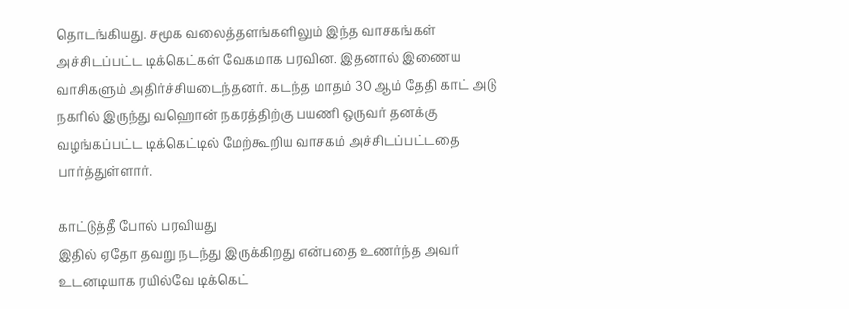தொடங்கியது. சமூக வலைத்தளங்களிலும் இந்த வாசகங்கள் அச்சிடப்பட்ட டிக்கெட்கள் வேகமாக பரவின. இதனால் இணைய வாசிகளும் அதிர்ச்சியடைந்தனர். கடந்த மாதம் 30 ஆம் தேதி காட் அடு நகரில் இருந்து வஹொன் நகரத்திற்கு பயணி ஒருவர் தனக்கு வழங்கப்பட்ட டிக்கெட்டில் மேற்கூறிய வாசகம் அச்சிடப்பட்டதை பார்த்துள்ளார்.

காட்டுத்தீ போல் பரவியது
இதில் ஏதோ தவறு நடந்து இருக்கிறது என்பதை உணர்ந்த அவர் உடனடியாக ரயில்வே டிக்கெட்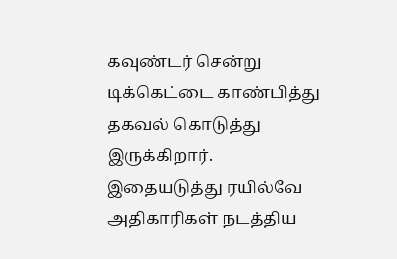கவுண்டர் சென்று டிக்கெட்டை காண்பித்து தகவல் கொடுத்து இருக்கிறார். இதையடுத்து ரயில்வே அதிகாரிகள் நடத்திய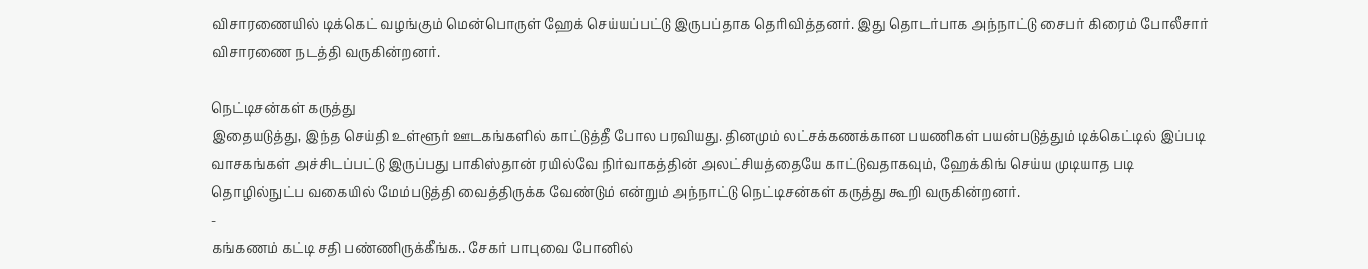விசாரணையில் டிக்கெட் வழங்கும் மென்பொருள் ஹேக் செய்யப்பட்டு இருபப்தாக தெரிவித்தனர். இது தொடர்பாக அந்நாட்டு சைபர் கிரைம் போலீசார் விசாரணை நடத்தி வருகின்றனர்.

நெட்டிசன்கள் கருத்து
இதையடுத்து, இந்த செய்தி உள்ளூர் ஊடகங்களில் காட்டுத்தீ போல பரவியது. தினமும் லட்சக்கணக்கான பயணிகள் பயன்படுத்தும் டிக்கெட்டில் இப்படி வாசகங்கள் அச்சிடப்பட்டு இருப்பது பாகிஸ்தான் ரயில்வே நிர்வாகத்தின் அலட்சியத்தையே காட்டுவதாகவும், ஹேக்கிங் செய்ய முடியாத படி தொழில்நுட்ப வகையில் மேம்படுத்தி வைத்திருக்க வேண்டும் என்றும் அந்நாட்டு நெட்டிசன்கள் கருத்து கூறி வருகின்றனர்.
-
கங்கணம் கட்டி சதி பண்ணிருக்கீங்க.. சேகர் பாபுவை போனில்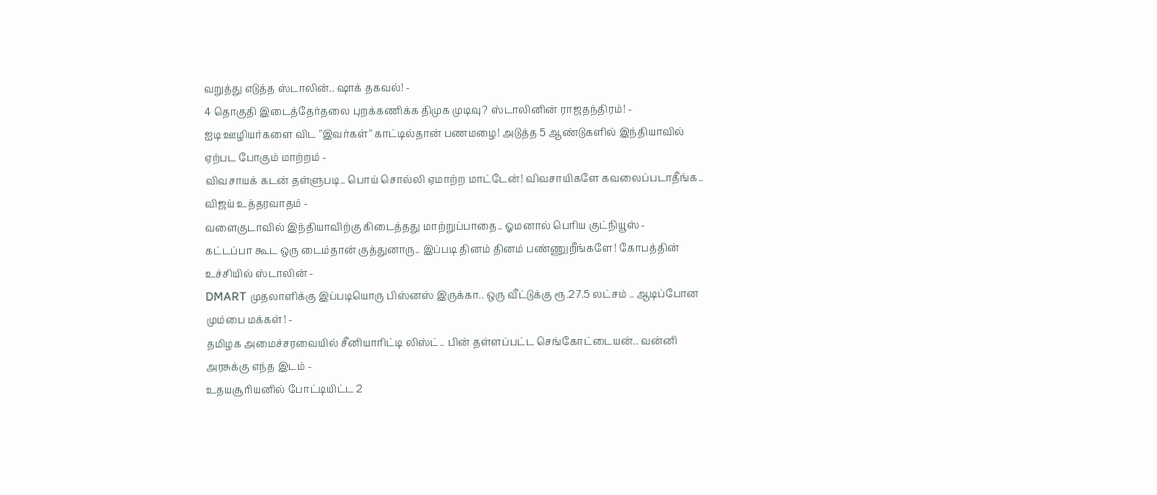வறுத்து எடுத்த ஸ்டாலின்.. ஷாக் தகவல்! -
4 தொகுதி இடைத்தேர்தலை புறக்கணிக்க திமுக முடிவு? ஸ்டாலினின் ராஜதந்திரம்! -
ஐடி ஊழியர்களை விட "இவர்கள்" காட்டில்தான் பணமழை! அடுத்த 5 ஆண்டுகளில் இந்தியாவில் ஏற்பட போகும் மாற்றம் -
விவசாயக் கடன் தள்ளுபடி.. பொய் சொல்லி ஏமாற்ற மாட்டேன்! விவசாயிகளே கவலைப்படாதீங்க.. விஜய் உத்தரவாதம் -
வளைகுடாவில் இந்தியாவிற்கு கிடைத்தது மாற்றுப்பாதை.. ஓமனால் பெரிய குட்நியூஸ் -
கட்டப்பா கூட ஒரு டைம்தான் குத்துனாரு.. இப்படி தினம் தினம் பண்ணுறீங்களே! கோபத்தின் உச்சியில் ஸ்டாலின் -
DMART முதலாளிக்கு இப்படியொரு பிஸ்னஸ் இருக்கா.. ஒரு வீட்டுக்கு ரூ.27.5 லட்சம் .. ஆடிப்போன மும்பை மக்கள்! -
தமிழக அமைச்சரவையில் சீனியாரிட்டி லிஸ்ட்.. பின் தள்ளப்பட்ட செங்கோட்டையன்.. வன்னி அரசுக்கு எந்த இடம் -
உதயசூரியனில் போட்டியிட்ட 2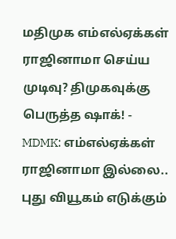மதிமுக எம்எல்ஏக்கள் ராஜினாமா செய்ய முடிவு? திமுகவுக்கு பெருத்த ஷாக்! -
MDMK: எம்எல்ஏக்கள் ராஜினாமா இல்லை.. புது வியூகம் எடுக்கும்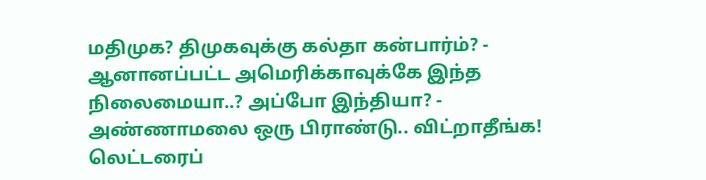மதிமுக? திமுகவுக்கு கல்தா கன்பார்ம்? -
ஆனானப்பட்ட அமெரிக்காவுக்கே இந்த நிலைமையா..? அப்போ இந்தியா? -
அண்ணாமலை ஒரு பிராண்டு.. விட்றாதீங்க! லெட்டரைப்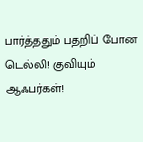பார்த்ததும் பதறிப் போன டெல்லி! குவியும் ஆஃபர்கள்!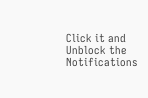Click it and Unblock the Notifications